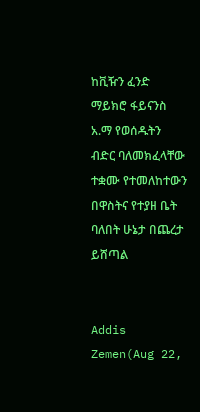ከቪዥን ፈንድ ማይክሮ ፋይናንስ አ.ማ የወሰዱትን ብድር ባለመክፈላቸው ተቋሙ የተመለከተውን በዋስትና የተያዘ ቤት ባለበት ሁኔታ በጨረታ ይሸጣል


Addis Zemen(Aug 22,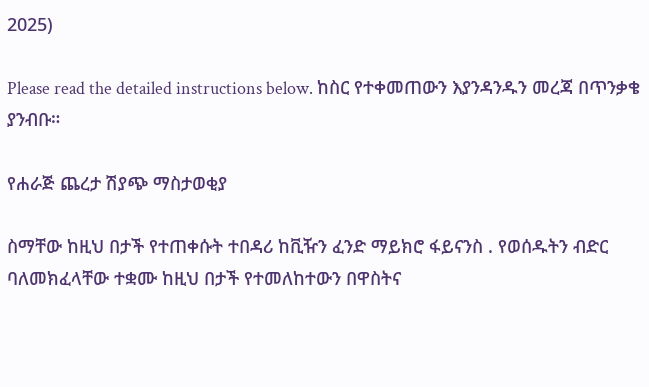2025)

Please read the detailed instructions below. ከስር የተቀመጠውን እያንዳንዱን መረጃ በጥንቃቄ ያንብቡ።

የሐራጅ ጨረታ ሽያጭ ማስታወቂያ

ስማቸው ከዚህ በታች የተጠቀሱት ተበዳሪ ከቪዥን ፈንድ ማይክሮ ፋይናንስ . የወሰዱትን ብድር ባለመክፈላቸው ተቋሙ ከዚህ በታች የተመለከተውን በዋስትና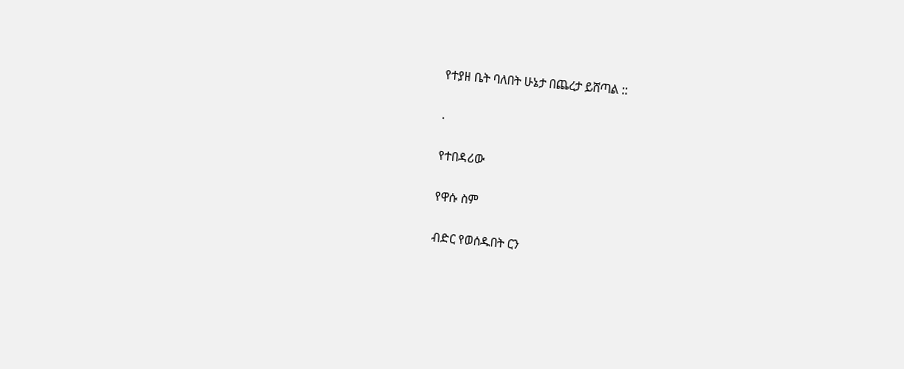የተያዘ ቤት ባለበት ሁኔታ በጨረታ ይሸጣል ::

.

የተበዳሪው

የዋሱ ስም

ብድር የወሰዱበት ርን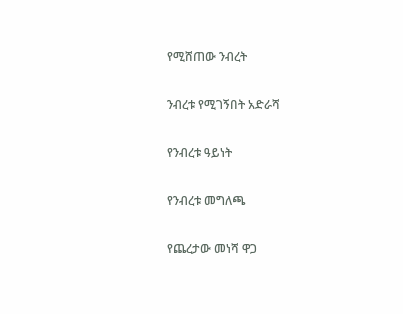የሚሸጠው ንብረት

ንብረቱ የሚገኝበት አድራሻ

የንብረቱ ዓይነት

የንብረቱ መግለጫ

የጨረታው መነሻ ዋጋ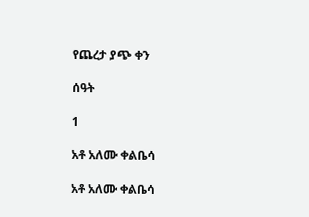የጨረታ ያጭ ቀን

ሰዓት

1

አቶ አለሙ ቀልቤሳ

አቶ አለሙ ቀልቤሳ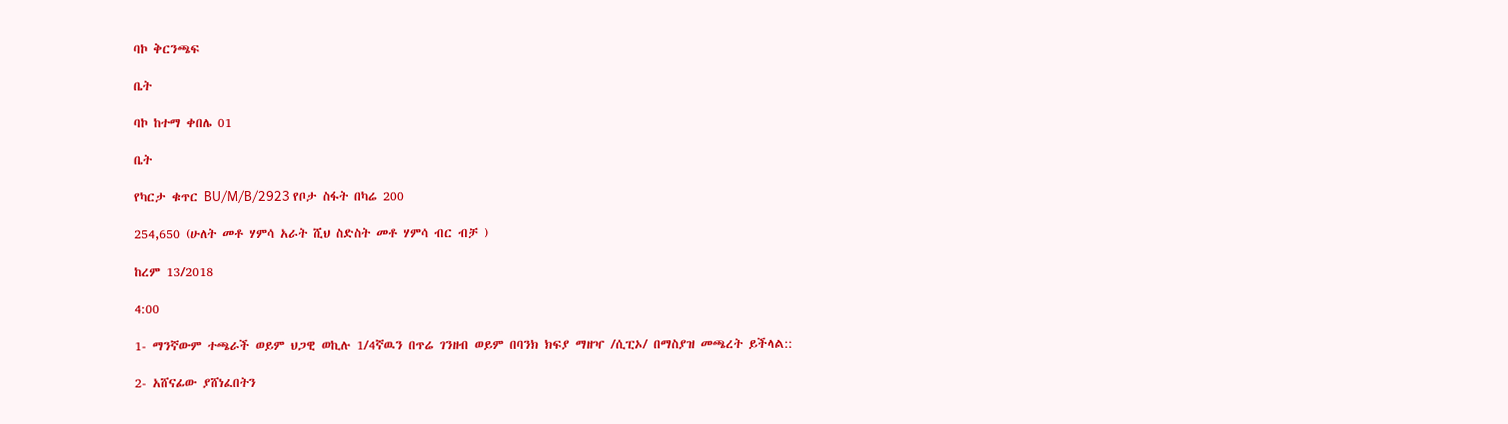ባኮ ቅርንጫፍ

ቤት

ባኮ ከተማ ቀበሌ 01

ቤት

የካርታ ቁጥር BU/M/B/2923 የቦታ ስፋት በካሬ 200

254,650 (ሁለት መቶ ሃምሳ አራት ሺህ ስድስት መቶ ሃምሳ ብር ብቻ )

ከረም 13/2018

4:00

1- ማንኛውም ተጫራች ወይም ህጋዊ ወኪሉ 1/4ኛዉን በጥሬ ገንዘብ ወይም በባንክ ክፍያ ማዘዣ /ሲፒኦ/ በማስያዝ መጫረት ይችላል::

2- አሸናፊው ያሸነፈበትን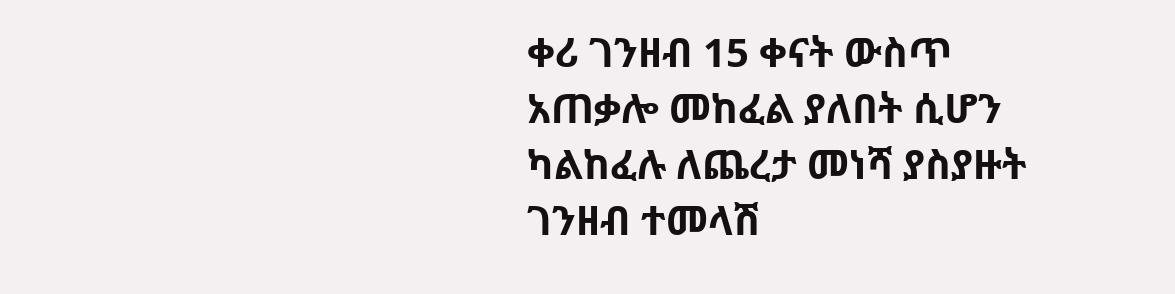ቀሪ ገንዘብ 15 ቀናት ውስጥ አጠቃሎ መከፈል ያለበት ሲሆን ካልከፈሉ ለጨረታ መነሻ ያስያዙት ገንዘብ ተመላሽ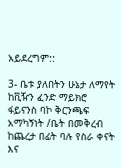አይደረግም::

3- ቤቱ ያለበትን ሁኔታ ለማየት ከቪዥን ፈንድ ማይክሮ ፋይናንስ ባኮ ቅርንጫፍ አማካኝነት /ቤት በመቅረብ ከጨረታ በፊት ባሉ የስራ ቀናት እና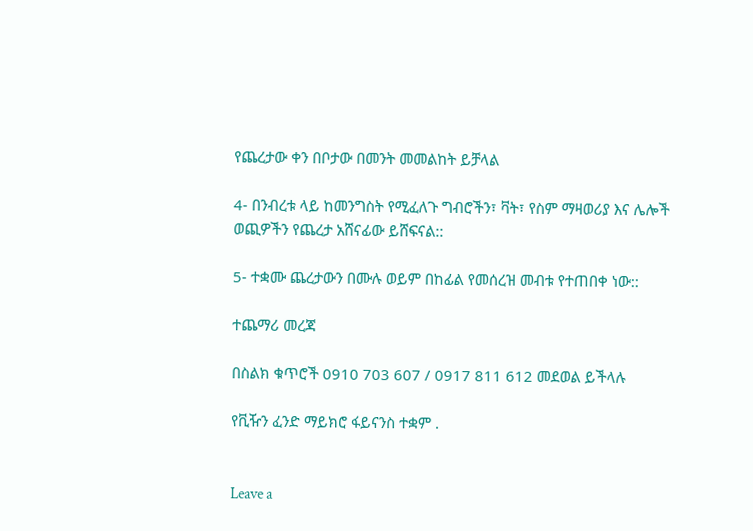የጨረታው ቀን በቦታው በመንት መመልከት ይቻላል

4- በንብረቱ ላይ ከመንግስት የሚፈለጉ ግብሮችን፣ ቫት፣ የስም ማዛወሪያ እና ሌሎች ወጪዎችን የጨረታ አሸናፊው ይሸፍናል::

5- ተቋሙ ጨረታውን በሙሉ ወይም በከፊል የመሰረዝ መብቱ የተጠበቀ ነው::

ተጨማሪ መረጃ

በስልክ ቁጥሮች 0910 703 607 / 0917 811 612 መደወል ይችላሉ

የቪዥን ፈንድ ማይክሮ ፋይናንስ ተቋም .


Leave a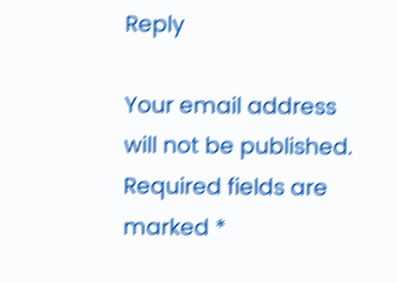Reply

Your email address will not be published. Required fields are marked *